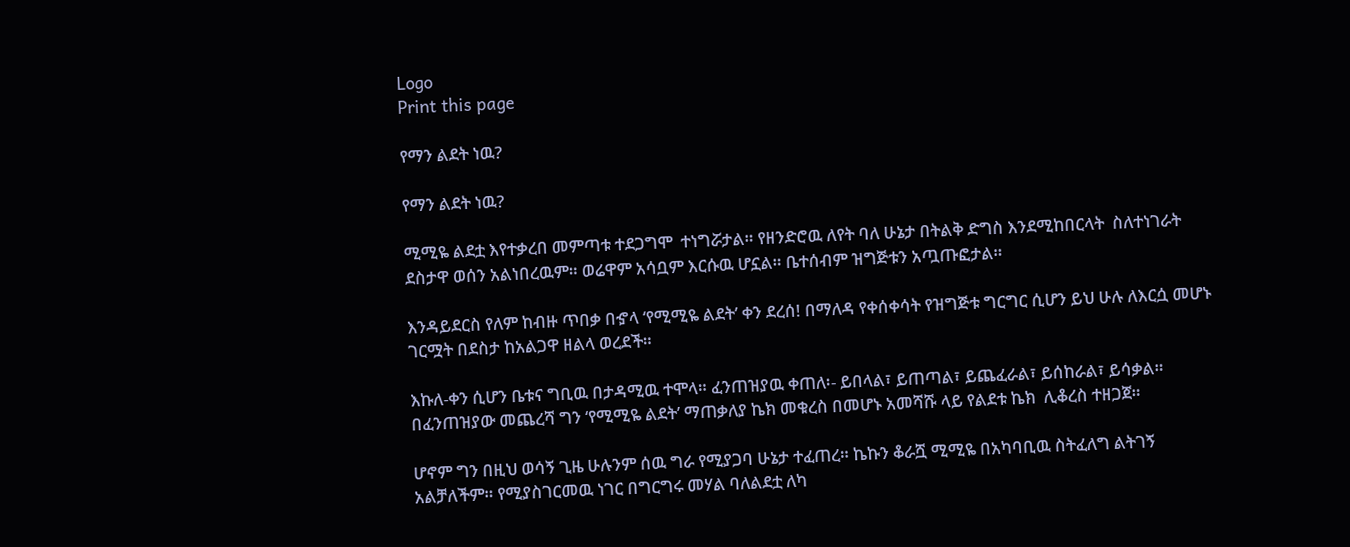Logo
Print this page

የማን ልደት ነዉ?

የማን ልደት ነዉ?

ሚሚዬ ልደቷ እየተቃረበ መምጣቱ ተደጋግሞ  ተነግሯታል። የዘንድሮዉ ለየት ባለ ሁኔታ በትልቅ ድግስ እንደሚከበርላት  ስለተነገራት ደስታዋ ወሰን አልነበረዉም። ወሬዋም አሳቧም እርሱዉ ሆኗል። ቤተሰብም ዝግጅቱን አጧጡፎታል።

እንዳይደርስ የለም ከብዙ ጥበቃ በኇላ ‘የሚሚዬ ልደት’ ቀን ደረሰ! በማለዳ የቀሰቀሳት የዝግጅቱ ግርግር ሲሆን ይህ ሁሉ ለእርሷ መሆኑ ገርሟት በደስታ ከአልጋዋ ዘልላ ወረደች።

እኩለ-ቀን ሲሆን ቤቱና ግቢዉ በታዳሚዉ ተሞላ። ፈንጠዝያዉ ቀጠለ፡- ይበላል፣ ይጠጣል፣ ይጨፈራል፣ ይሰከራል፣ ይሳቃል። በፈንጠዝያው መጨረሻ ግን ‘የሚሚዬ ልደት’ ማጠቃለያ ኬክ መቁረስ በመሆኑ አመሻሹ ላይ የልደቱ ኬክ  ሊቆረስ ተዘጋጀ።

ሆኖም ግን በዚህ ወሳኝ ጊዜ ሁሉንም ሰዉ ግራ የሚያጋባ ሁኔታ ተፈጠረ። ኬኩን ቆራሿ ሚሚዬ በአካባቢዉ ስትፈለግ ልትገኝ አልቻለችም። የሚያስገርመዉ ነገር በግርግሩ መሃል ባለልደቷ ለካ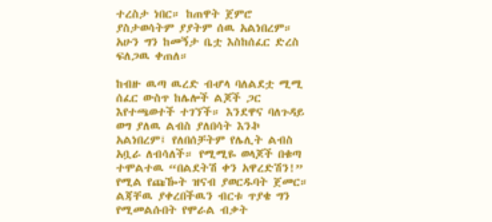ተረስታ ነበር። ከጠዋት ጀምሮ ያስታወሳትም ያያትም ሰዉ አልነበረም። አሁን ግን ከመኝታ ቤቷ እስከሰፈር ድረስ ፍለጋዉ ቀጠለ።

ከብዙ ዉጣ ዉረድ ብሇላ ባለልደቷ ሚሚ ሰፈር ውስጥ ከሌሎች ልጆች ጋር እየተጫወተች ተገኘች። እንደዋና ባለጉዳይ ወግ ያለዉ ልብስ ያለበሳት እንኯ አልነበረም፤ የለበሰቻትም የሌሊት ልብስ አቧራ ለብሳለች። የሚሚዬ ወላጆች በቁጣ ተሞልተዉ “በልደትሽ ቀን አዋረድሽን!” የሚል የጩዀት ዝናብ ያወርዱባት ጀመር። ልጃቸዉ ያቀረበችዉን ብርቱ ጥያቄ ግን የሚመልሱበት የሞራል ብቃት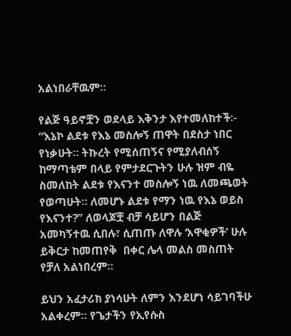አልነበራቸዉም።

የልጅ ዓይኖቿን ወደላይ እቅንታ እየተመለከተች፡- “እኔኮ ልደቱ የእኔ መስሎኝ ጠዋት በደስታ ነበር የነቃሁት። ትኩረት የሚሰጠኝና የሚያለብሰኝ ከማጣቴም በላይ የምታደርጉትን ሁሉ ዝም ብዬ ስመለከት ልደቱ የእናንተ መስሎኝ ነዉ ለመጫወት የወጣሁት። ለመሆኑ ልደቱ የማን ነዉ የእኔ ወይስ የእናንተ?” ለወላጆቿ ብቻ ሳይሆን በልጅ አመካኝተዉ ሲበሉ፣ ሲጠጡ ለዋሉ ‘አዋቂዎች’ ሁሉ ይቅርታ ከመጠየቅ  በቀር ሌላ መልስ መስጠት የቻለ አልነበረም።

ይህን አፈታሪክ ያነሳሁት ለምን እንደሆነ ሳይገባችሁ አልቀረም። የጌታችን የኢየሱስ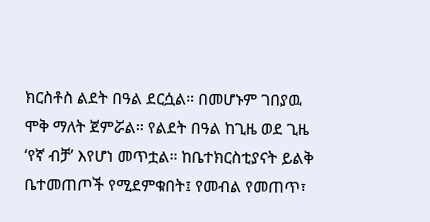ክርስቶስ ልደት በዓል ደርሷል። በመሆኑም ገበያዉ ሞቅ ማለት ጀምሯል። የልደት በዓል ከጊዜ ወደ ጊዜ ‘የኛ ብቻ’ እየሆነ መጥቷል። ከቤተክርስቲያናት ይልቅ ቤተመጠጦች የሚደምቁበት፤ የመብል የመጠጥ፣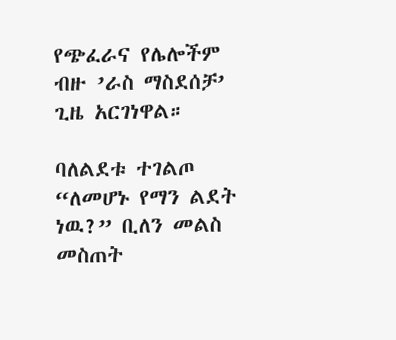የጭፈራና የሌሎችም ብዙ ’ራስ ማስደሰቻ’ ጊዜ አርገነዋል።

ባለልደቱ ተገልጦ “ለመሆኑ የማን ልደት ነዉ?” ቢለን መልስ መስጠት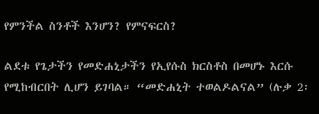የምንችል ስንቶች እንሆን? የምናፍርስ?

ልደቱ የጌታችን የመድሐኒታችን የኢየሱስ ክርስቶስ በመሆኑ እርሱ የሚከብርበት ሊሆን ይገባል። “መድሐኒት ተወልዶልናል” (ሉቃ 2፡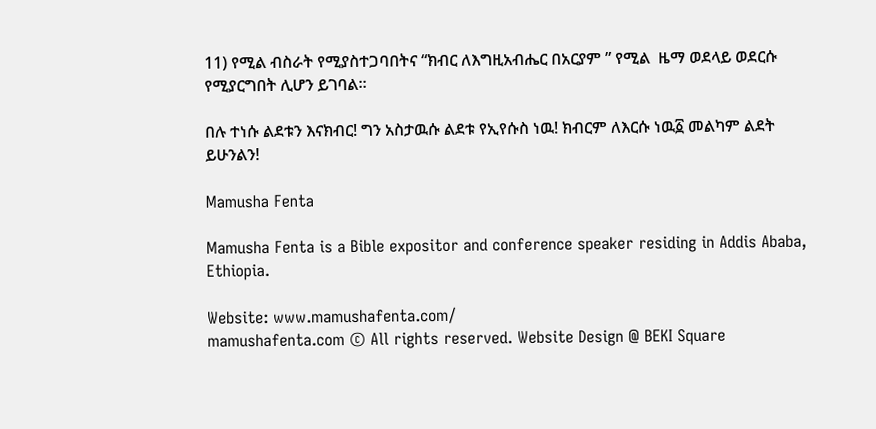11) የሚል ብስራት የሚያስተጋባበትና “ክብር ለእግዚአብሔር በአርያም ” የሚል  ዜማ ወደላይ ወደርሱ የሚያርግበት ሊሆን ይገባል።

በሉ ተነሱ ልደቱን እናክብር! ግን አስታዉሱ ልደቱ የኢየሱስ ነዉ! ክብርም ለእርሱ ነዉ፩ መልካም ልደት ይሁንልን!

Mamusha Fenta

Mamusha Fenta is a Bible expositor and conference speaker residing in Addis Ababa, Ethiopia.

Website: www.mamushafenta.com/
mamushafenta.com © All rights reserved. Website Design @ BEKI Square